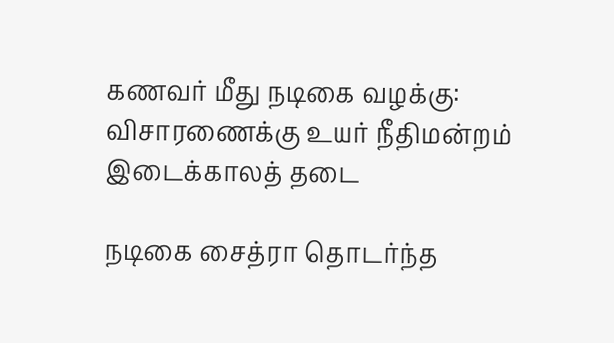கணவர் மீது நடிகை வழக்கு: விசாரணைக்கு உயர் நீதிமன்றம் இடைக்காலத் தடை

நடிகை சைத்ரா தொடர்ந்த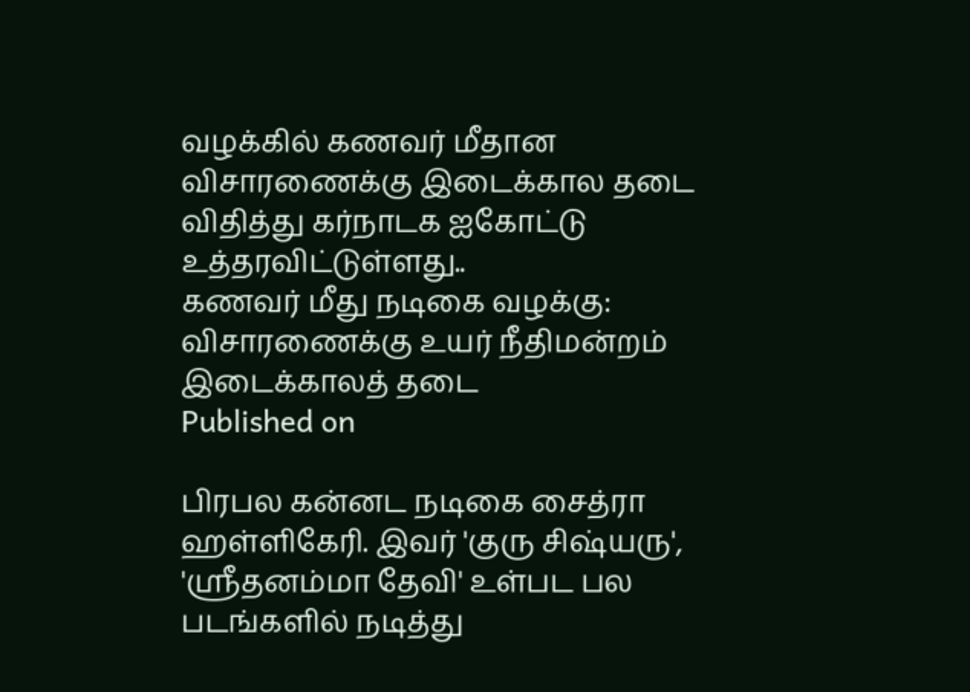வழக்கில் கணவர் மீதான விசாரணைக்கு இடைக்கால தடை விதித்து கர்நாடக ஐகோட்டு உத்தரவிட்டுள்ளது..
கணவர் மீது நடிகை வழக்கு: விசாரணைக்கு உயர் நீதிமன்றம் இடைக்காலத் தடை
Published on

பிரபல கன்னட நடிகை சைத்ரா ஹள்ளிகேரி. இவர் 'குரு சிஷ்யரு', 'ஸ்ரீதனம்மா தேவி' உள்பட பல படங்களில் நடித்து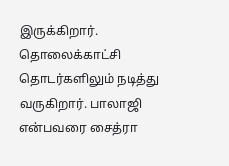இருக்கிறார். தொலைக்காட்சி தொடர்களிலும் நடித்து வருகிறார். பாலாஜி என்பவரை சைத்ரா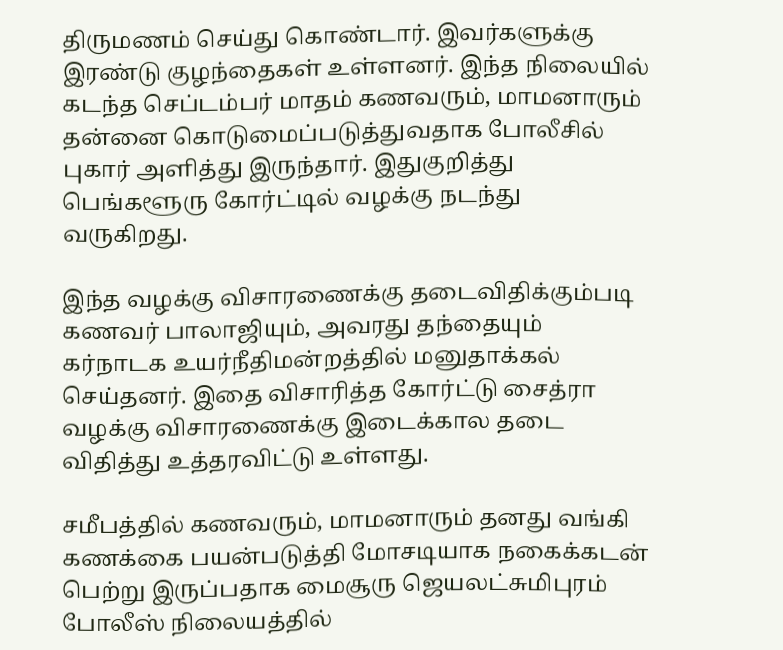திருமணம் செய்து கொண்டார். இவர்களுக்கு இரண்டு குழந்தைகள் உள்ளனர். இந்த நிலையில் கடந்த செப்டம்பர் மாதம் கணவரும், மாமனாரும் தன்னை கொடுமைப்படுத்துவதாக போலீசில் புகார் அளித்து இருந்தார். இதுகுறித்து பெங்களூரு கோர்ட்டில் வழக்கு நடந்து வருகிறது.

இந்த வழக்கு விசாரணைக்கு தடைவிதிக்கும்படி கணவர் பாலாஜியும், அவரது தந்தையும் கர்நாடக உயர்நீதிமன்றத்தில் மனுதாக்கல் செய்தனர். இதை விசாரித்த கோர்ட்டு சைத்ரா வழக்கு விசாரணைக்கு இடைக்கால தடை விதித்து உத்தரவிட்டு உள்ளது.

சமீபத்தில் கணவரும், மாமனாரும் தனது வங்கி கணக்கை பயன்படுத்தி மோசடியாக நகைக்கடன் பெற்று இருப்பதாக மைசூரு ஜெயலட்சுமிபுரம் போலீஸ் நிலையத்தில்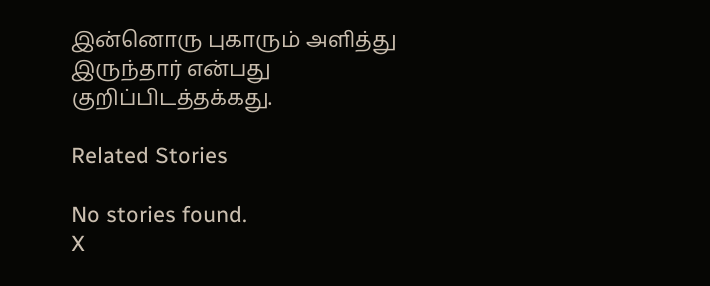இன்னொரு புகாரும் அளித்து இருந்தார் என்பது குறிப்பிடத்தக்கது.

Related Stories

No stories found.
X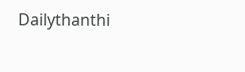Dailythanthi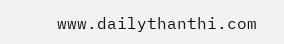www.dailythanthi.com